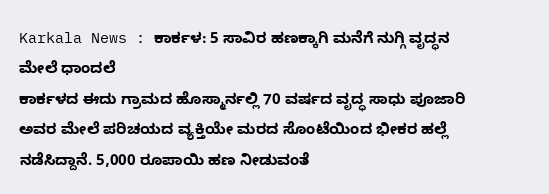Karkala News : ಕಾರ್ಕಳ: 5 ಸಾವಿರ ಹಣಕ್ಕಾಗಿ ಮನೆಗೆ ನುಗ್ಗಿ ವೃದ್ಧನ ಮೇಲೆ ಧಾಂದಲೆ
ಕಾರ್ಕಳದ ಈದು ಗ್ರಾಮದ ಹೊಸ್ಮಾರ್ನಲ್ಲಿ 70 ವರ್ಷದ ವೃದ್ಧ ಸಾಧು ಪೂಜಾರಿ ಅವರ ಮೇಲೆ ಪರಿಚಯದ ವ್ಯಕ್ತಿಯೇ ಮರದ ಸೊಂಟೆಯಿಂದ ಭೀಕರ ಹಲ್ಲೆ ನಡೆಸಿದ್ದಾನೆ. 5,000 ರೂಪಾಯಿ ಹಣ ನೀಡುವಂತೆ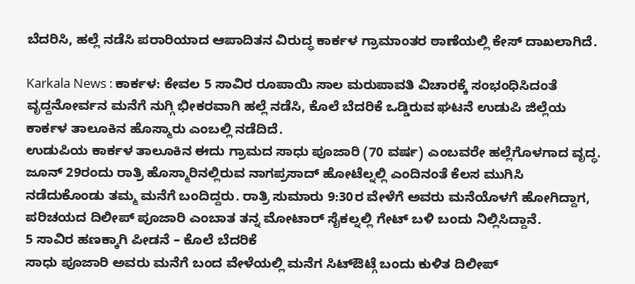ಬೆದರಿಸಿ, ಹಲ್ಲೆ ನಡೆಸಿ ಪರಾರಿಯಾದ ಆಪಾದಿತನ ವಿರುದ್ಧ ಕಾರ್ಕಳ ಗ್ರಾಮಾಂತರ ಠಾಣೆಯಲ್ಲಿ ಕೇಸ್ ದಾಖಲಾಗಿದೆ.

Karkala News : ಕಾರ್ಕಳ: ಕೇವಲ 5 ಸಾವಿರ ರೂಪಾಯಿ ಸಾಲ ಮರುಪಾವತಿ ವಿಚಾರಕ್ಕೆ ಸಂಭಂಧಿಸಿದಂತೆ ವೃದ್ದನೋರ್ವನ ಮನೆಗೆ ನುಗ್ಗಿ ಭೀಕರವಾಗಿ ಹಲ್ಲೆ ನಡೆಸಿ, ಕೊಲೆ ಬೆದರಿಕೆ ಒಡ್ಡಿರುವ ಘಟನೆ ಉಡುಪಿ ಜಿಲ್ಲೆಯ ಕಾರ್ಕಳ ತಾಲೂಕಿನ ಹೊಸ್ಮಾರು ಎಂಬಲ್ಲಿ ನಡೆದಿದೆ.
ಉಡುಪಿಯ ಕಾರ್ಕಳ ತಾಲೂಕಿನ ಈದು ಗ್ರಾಮದ ಸಾಧು ಪೂಜಾರಿ (70 ವರ್ಷ) ಎಂಬವರೇ ಹಲ್ಲೆಗೊಳಗಾದ ವೃದ್ಧ. ಜೂನ್ 29ರಂದು ರಾತ್ರಿ ಹೊಸ್ಮಾರಿನಲ್ಲಿರುವ ನಾಗಪ್ರಸಾದ್ ಹೋಟೆಲ್ನಲ್ಲಿ ಎಂದಿನಂತೆ ಕೆಲಸ ಮುಗಿಸಿ ನಡೆದುಕೊಂಡು ತಮ್ಮ ಮನೆಗೆ ಬಂದಿದ್ದರು. ರಾತ್ರಿ ಸುಮಾರು 9:30ರ ವೇಳೆಗೆ ಅವರು ಮನೆಯೊಳಗೆ ಹೋಗಿದ್ದಾಗ, ಪರಿಚಯದ ದಿಲೀಪ್ ಪೂಜಾರಿ ಎಂಬಾತ ತನ್ನ ಮೋಟಾರ್ ಸೈಕಲ್ನಲ್ಲಿ ಗೇಟ್ ಬಳಿ ಬಂದು ನಿಲ್ಲಿಸಿದ್ದಾನೆ.
5 ಸಾವಿರ ಹಣಕ್ಕಾಗಿ ಪೀಡನೆ – ಕೊಲೆ ಬೆದರಿಕೆ
ಸಾಧು ಪೂಜಾರಿ ಅವರು ಮನೆಗೆ ಬಂದ ವೇಳೆಯಲ್ಲಿ ಮನೆಗ ಸಿಟ್ಔಟ್ಗೆ ಬಂದು ಕುಳಿತ ದಿಲೀಪ್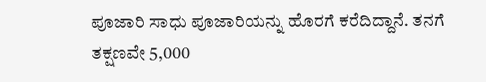ಪೂಜಾರಿ ಸಾಧು ಪೂಜಾರಿಯನ್ನು ಹೊರಗೆ ಕರೆದಿದ್ದಾನೆ. ತನಗೆ ತಕ್ಷಣವೇ 5,000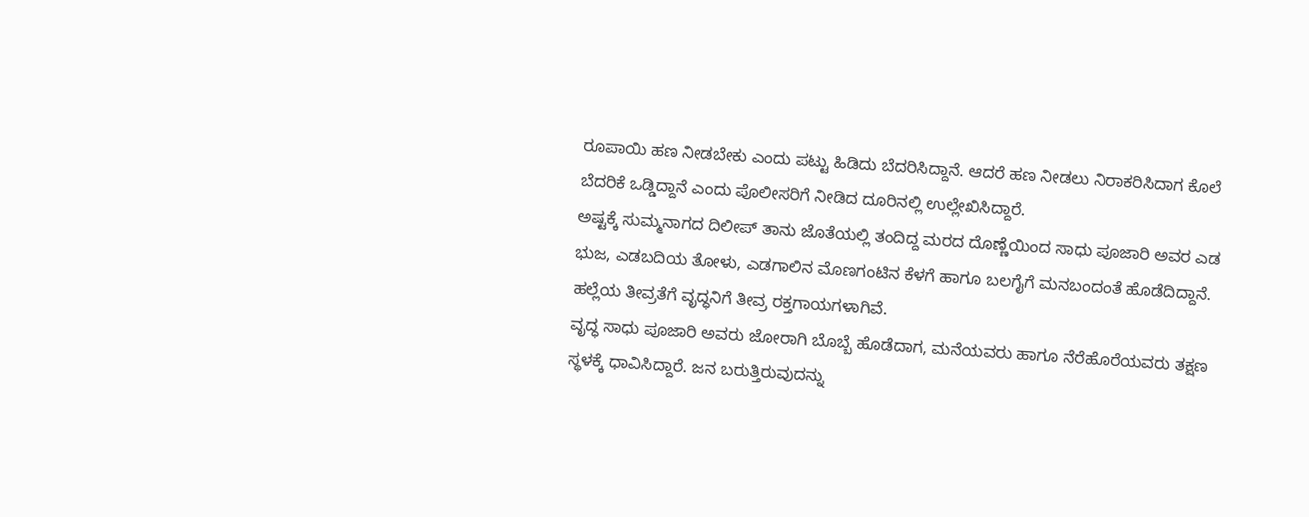ರೂಪಾಯಿ ಹಣ ನೀಡಬೇಕು ಎಂದು ಪಟ್ಟು ಹಿಡಿದು ಬೆದರಿಸಿದ್ದಾನೆ. ಆದರೆ ಹಣ ನೀಡಲು ನಿರಾಕರಿಸಿದಾಗ ಕೊಲೆ ಬೆದರಿಕೆ ಒಡ್ಡಿದ್ದಾನೆ ಎಂದು ಪೊಲೀಸರಿಗೆ ನೀಡಿದ ದೂರಿನಲ್ಲಿ ಉಲ್ಲೇಖಿಸಿದ್ದಾರೆ.
ಅಷ್ಟಕ್ಕೆ ಸುಮ್ಮನಾಗದ ದಿಲೀಪ್ ತಾನು ಜೊತೆಯಲ್ಲಿ ತಂದಿದ್ದ ಮರದ ದೊಣ್ಣೆಯಿಂದ ಸಾಧು ಪೂಜಾರಿ ಅವರ ಎಡ ಭುಜ, ಎಡಬದಿಯ ತೋಳು, ಎಡಗಾಲಿನ ಮೊಣಗಂಟಿನ ಕೆಳಗೆ ಹಾಗೂ ಬಲಗೈಗೆ ಮನಬಂದಂತೆ ಹೊಡೆದಿದ್ದಾನೆ. ಹಲ್ಲೆಯ ತೀವ್ರತೆಗೆ ವೃದ್ಧನಿಗೆ ತೀವ್ರ ರಕ್ತಗಾಯಗಳಾಗಿವೆ.
ವೃದ್ಧ ಸಾಧು ಪೂಜಾರಿ ಅವರು ಜೋರಾಗಿ ಬೊಬ್ಬೆ ಹೊಡೆದಾಗ, ಮನೆಯವರು ಹಾಗೂ ನೆರೆಹೊರೆಯವರು ತಕ್ಷಣ ಸ್ಥಳಕ್ಕೆ ಧಾವಿಸಿದ್ದಾರೆ. ಜನ ಬರುತ್ತಿರುವುದನ್ನು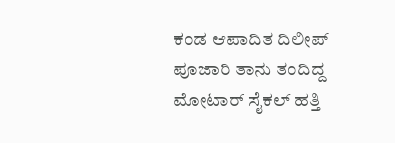ಕಂಡ ಆಪಾದಿತ ದಿಲೀಪ್ ಪೂಜಾರಿ ತಾನು ತಂದಿದ್ದ ಮೋಟಾರ್ ಸೈಕಲ್ ಹತ್ತಿ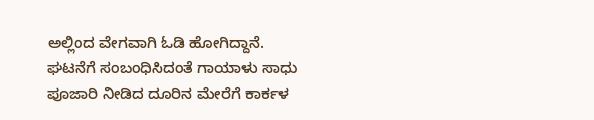ಅಲ್ಲಿಂದ ವೇಗವಾಗಿ ಓಡಿ ಹೋಗಿದ್ದಾನೆ. ಘಟನೆಗೆ ಸಂಬಂಧಿಸಿದಂತೆ ಗಾಯಾಳು ಸಾಧು ಪೂಜಾರಿ ನೀಡಿದ ದೂರಿನ ಮೇರೆಗೆ ಕಾರ್ಕಳ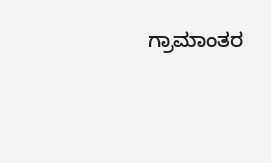ಗ್ರಾಮಾಂತರ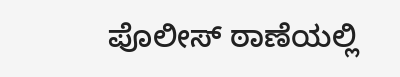ಪೊಲೀಸ್ ಠಾಣೆಯಲ್ಲಿ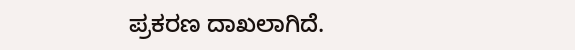ಪ್ರಕರಣ ದಾಖಲಾಗಿದೆ.